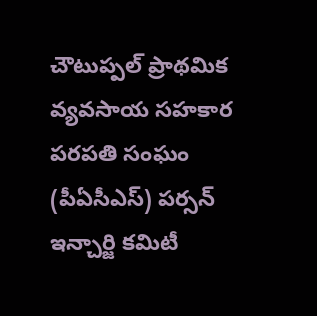చౌటుప్పల్ ప్రాథమిక వ్యవసాయ సహకార పరపతి సంఘం (పీఏసీఎస్) పర్సన్ ఇన్చార్జి కమిటీ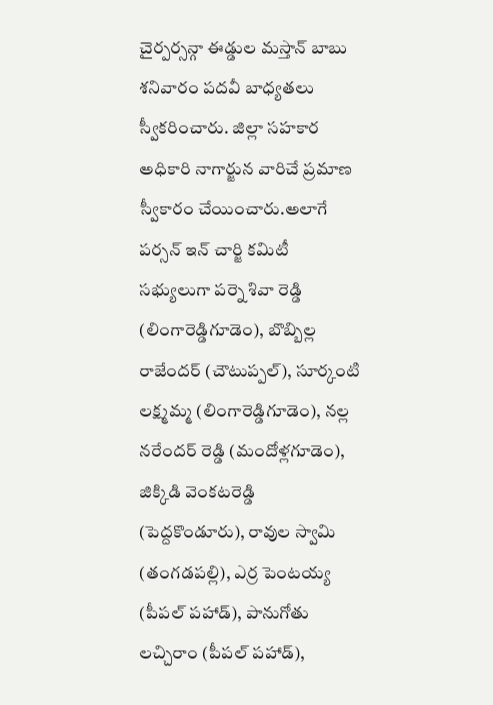చైర్పర్సన్గా ఈడ్డుల మస్తాన్ బాబు శనివారం పదవీ బాధ్యతలు స్వీకరించారు. జిల్లా సహకార అధికారి నాగార్జున వారిచే ప్రమాణ స్వీకారం చేయించారు.అలాగే పర్సన్ ఇన్ చార్జి కమిటీ సభ్యులుగా పర్నె శివా రెడ్డి (లింగారెడ్డిగూడెం), బొబ్బిల్ల రాజేందర్ (చౌటుప్పల్), సూర్కంటి లక్ష్మమ్మ (లింగారెడ్డిగూడెం), నల్ల నరేందర్ రెడ్డి (మందోళ్లగూడెం), జిక్కిడి వెంకటరెడ్డి (పెద్దకొండూరు), రావుల స్వామి (తంగడపల్లి), ఎర్ర పెంటయ్య (పీపల్ పహాడ్), పానుగోతు లచ్చిరాం (పీపల్ పహాడ్),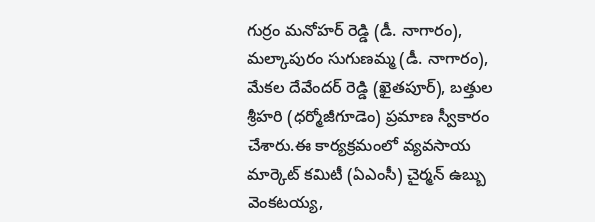గుర్రం మనోహర్ రెడ్డి (డీ. నాగారం), మల్కాపురం సుగుణమ్మ (డీ. నాగారం), మేకల దేవేందర్ రెడ్డి (ఖైతపూర్), బత్తుల శ్రీహరి (ధర్మోజీగూడెం) ప్రమాణ స్వీకారం చేశారు.ఈ కార్యక్రమంలో వ్యవసాయ మార్కెట్ కమిటీ (ఏఎంసీ) చైర్మన్ ఉబ్బు వెంకటయ్య,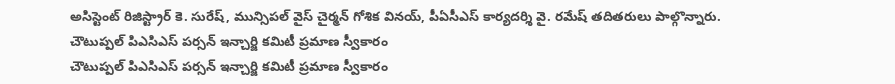అసిస్టెంట్ రిజిస్ట్రార్ కె. సురేష్, మున్సిపల్ వైస్ చైర్మన్ గోశిక వినయ్, పీఏసీఎస్ కార్యదర్శి వై. రమేష్ తదితరులు పాల్గొన్నారు.
చౌటుప్పల్ పిఎసిఎస్ పర్సన్ ఇన్చార్జి కమిటీ ప్రమాణ స్వీకారం
చౌటుప్పల్ పిఎసిఎస్ పర్సన్ ఇన్చార్జి కమిటీ ప్రమాణ స్వీకారం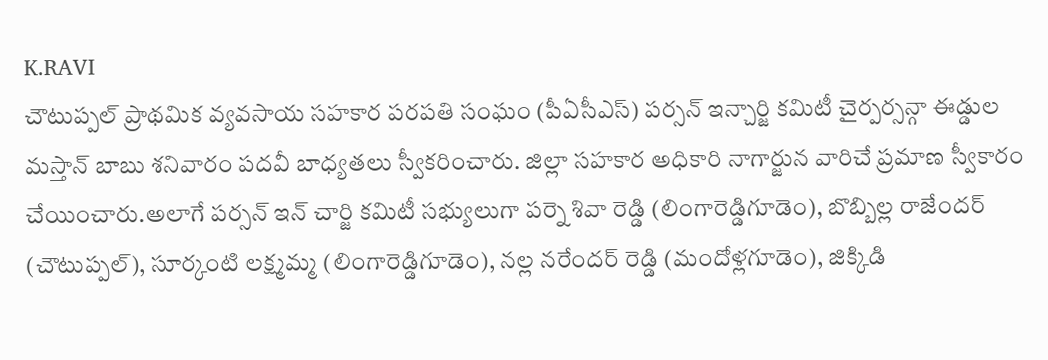K.RAVI
చౌటుప్పల్ ప్రాథమిక వ్యవసాయ సహకార పరపతి సంఘం (పీఏసీఎస్) పర్సన్ ఇన్చార్జి కమిటీ చైర్పర్సన్గా ఈడ్డుల మస్తాన్ బాబు శనివారం పదవీ బాధ్యతలు స్వీకరించారు. జిల్లా సహకార అధికారి నాగార్జున వారిచే ప్రమాణ స్వీకారం చేయించారు.అలాగే పర్సన్ ఇన్ చార్జి కమిటీ సభ్యులుగా పర్నె శివా రెడ్డి (లింగారెడ్డిగూడెం), బొబ్బిల్ల రాజేందర్ (చౌటుప్పల్), సూర్కంటి లక్ష్మమ్మ (లింగారెడ్డిగూడెం), నల్ల నరేందర్ రెడ్డి (మందోళ్లగూడెం), జిక్కిడి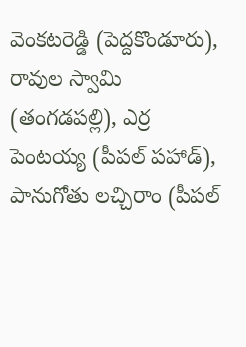వెంకటరెడ్డి (పెద్దకొండూరు), రావుల స్వామి (తంగడపల్లి), ఎర్ర పెంటయ్య (పీపల్ పహాడ్), పానుగోతు లచ్చిరాం (పీపల్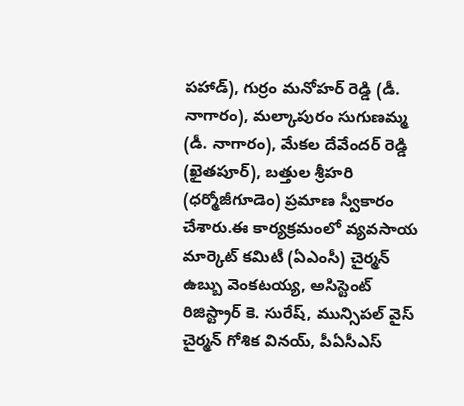పహాడ్), గుర్రం మనోహర్ రెడ్డి (డీ. నాగారం), మల్కాపురం సుగుణమ్మ (డీ. నాగారం), మేకల దేవేందర్ రెడ్డి (ఖైతపూర్), బత్తుల శ్రీహరి (ధర్మోజీగూడెం) ప్రమాణ స్వీకారం చేశారు.ఈ కార్యక్రమంలో వ్యవసాయ మార్కెట్ కమిటీ (ఏఎంసీ) చైర్మన్ ఉబ్బు వెంకటయ్య, అసిస్టెంట్ రిజిస్ట్రార్ కె. సురేష్, మున్సిపల్ వైస్ చైర్మన్ గోశిక వినయ్, పీఏసీఎస్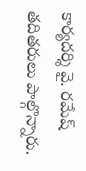కార్యదర్శి వై. రమేష్ తదితరులు పాల్గొన్నారు.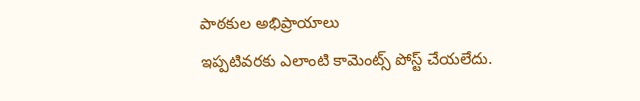పాఠకుల అభిప్రాయాలు
ఇప్పటివరకు ఎలాంటి కామెంట్స్ పోస్ట్ చేయలేదు.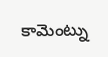కామెంట్ను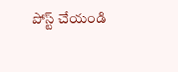పోస్ట్ చేయండి